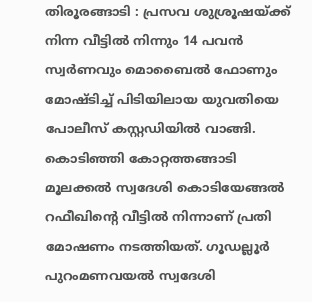തിരൂരങ്ങാടി : പ്രസവ ശുശ്രൂഷയ്ക്ക് നിന്ന വീട്ടിൽ നിന്നും 14 പവൻ സ്വർണവും മൊബൈൽ ഫോണും മോഷ്ടിച്ച് പിടിയിലായ യുവതിയെ പോലീസ് കസ്റ്റഡിയിൽ വാങ്ങി. കൊടിഞ്ഞി കോറ്റത്തങ്ങാടി മൂലക്കൽ സ്വദേശി കൊടിയേങ്ങൽ റഫീഖിന്റെ വീട്ടിൽ നിന്നാണ് പ്രതി മോഷണം നടത്തിയത്. ഗൂഡല്ലൂർ പുറംമണവയൽ സ്വദേശി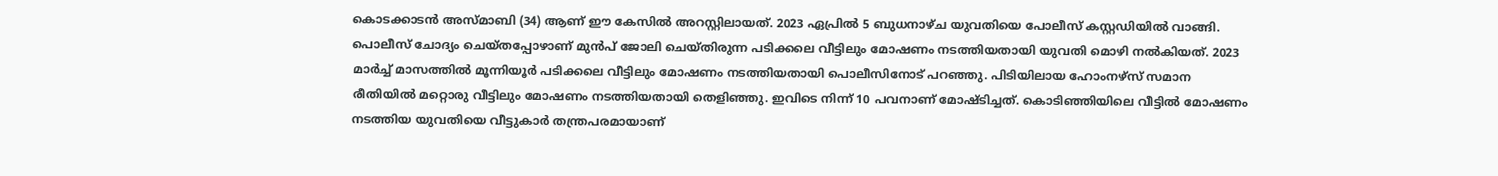കൊടക്കാടൻ അസ്മാബി (34) ആണ് ഈ കേസിൽ അറസ്റ്റിലായത്. 2023 ഏപ്രിൽ 5 ബുധനാഴ്ച യുവതിയെ പോലീസ് കസ്റ്റഡിയിൽ വാങ്ങി.
പൊലീസ് ചോദ്യം ചെയ്തപ്പോഴാണ് മുൻപ് ജോലി ചെയ്തിരുന്ന പടിക്കലെ വീട്ടിലും മോഷണം നടത്തിയതായി യുവതി മൊഴി നൽകിയത്. 2023 മാർച്ച് മാസത്തിൽ മൂന്നിയൂർ പടിക്കലെ വീട്ടിലും മോഷണം നടത്തിയതായി പൊലീസിനോട് പറഞ്ഞു. പിടിയിലായ ഹോംനഴ്സ് സമാന രീതിയിൽ മറ്റൊരു വീട്ടിലും മോഷണം നടത്തിയതായി തെളിഞ്ഞു. ഇവിടെ നിന്ന് 10 പവനാണ് മോഷ്ടിച്ചത്. കൊടിഞ്ഞിയിലെ വീട്ടിൽ മോഷണം നടത്തിയ യുവതിയെ വീട്ടുകാർ തന്ത്രപരമായാണ്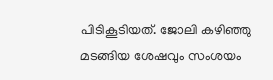പിടികൂടിയത്. ജോലി കഴിഞ്ഞു മടങ്ങിയ ശേഷവും സംശയം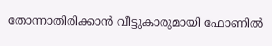തോന്നാതിരിക്കാൻ വീട്ടുകാരുമായി ഫോണിൽ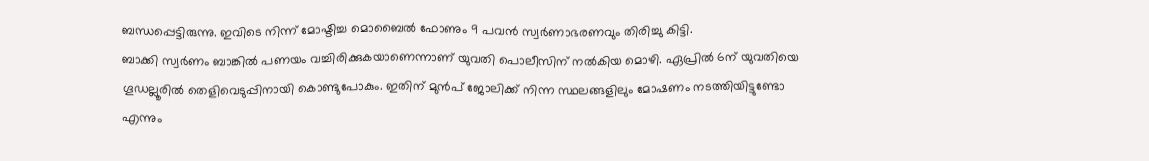ബന്ധപ്പെട്ടിരുന്നു. ഇവിടെ നിന്ന് മോഷ്ടിച്ച മൊബൈൽ ഫോണും 9 പവൻ സ്വർണാഭരണവും തിരിച്ചു കിട്ടി.
ബാക്കി സ്വർണം ബാങ്കിൽ പണയം വച്ചിരിക്കുകയാണെന്നാണ് യുവതി പൊലീസിന് നൽകിയ മൊഴി. ഏപ്രിൽ 6ന് യുവതിയെ ഗൂഡല്ലൂരിൽ തെളിവെടുപ്പിനായി കൊണ്ടുപോകും. ഇതിന് മുൻപ് ജോലിക്ക് നിന്ന സ്ഥലങ്ങളിലും മോഷണം നടത്തിയിട്ടുണ്ടോ എന്നും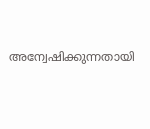അന്വേഷിക്കുന്നതായി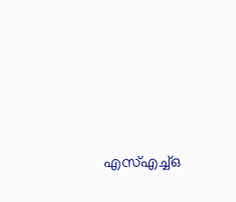എസ്എച്ച്ഒ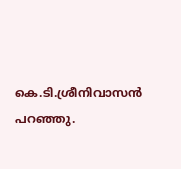കെ.ടി.ശ്രീനിവാസൻ പറഞ്ഞു.